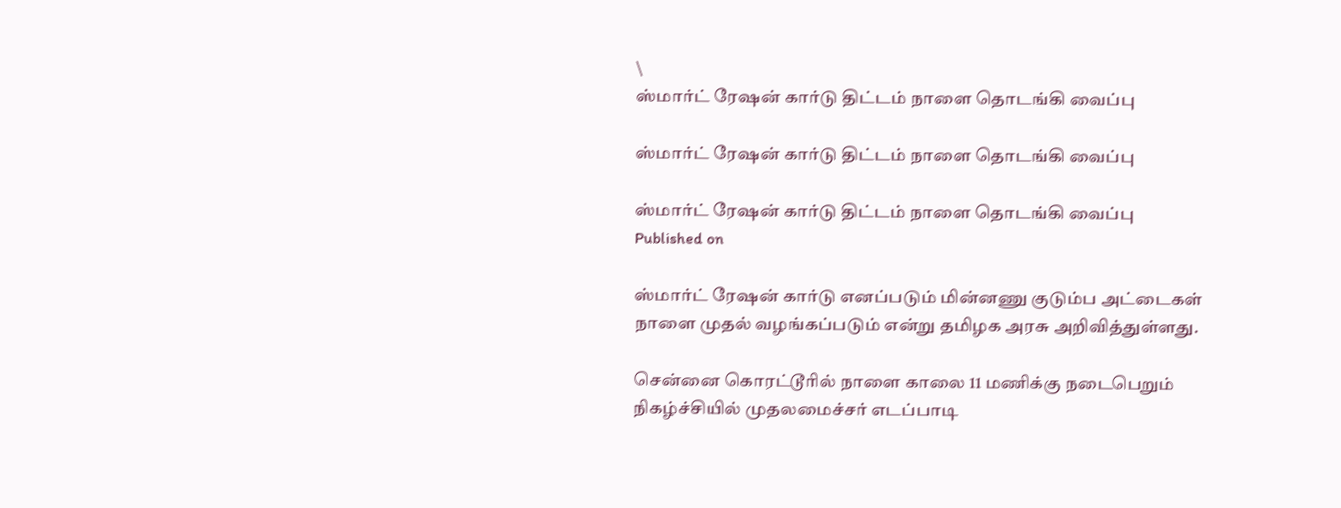\
ஸ்மார்ட் ரேஷன் கார்டு திட்டம் நாளை தொடங்கி வைப்பு

ஸ்மார்ட் ரேஷன் கார்டு திட்டம் நாளை தொடங்கி வைப்பு

ஸ்மார்ட் ரேஷன் கார்டு திட்டம் நாளை தொடங்கி வைப்பு
Published on

ஸ்மார்ட் ரேஷன் கார்டு எனப்படும் மின்னணு குடும்ப அட்டைகள் நாளை முதல் வழங்கப்படும் என்று தமிழக அரசு அறிவித்துள்ளது.

சென்னை கொரட்டூரில் நாளை காலை 11 மணிக்கு நடைபெறும் நிகழ்ச்சியில் முதலமைச்சர் எடப்பாடி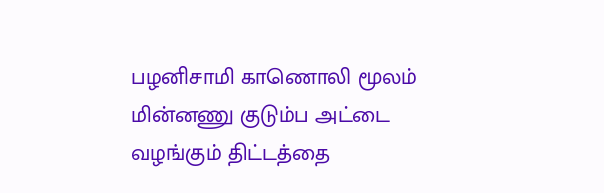பழனிசாமி காணொலி மூலம் மின்னணு குடும்ப அட்டை வழங்கும்‌ திட்டத்தை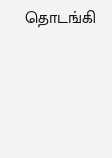தொடங்கி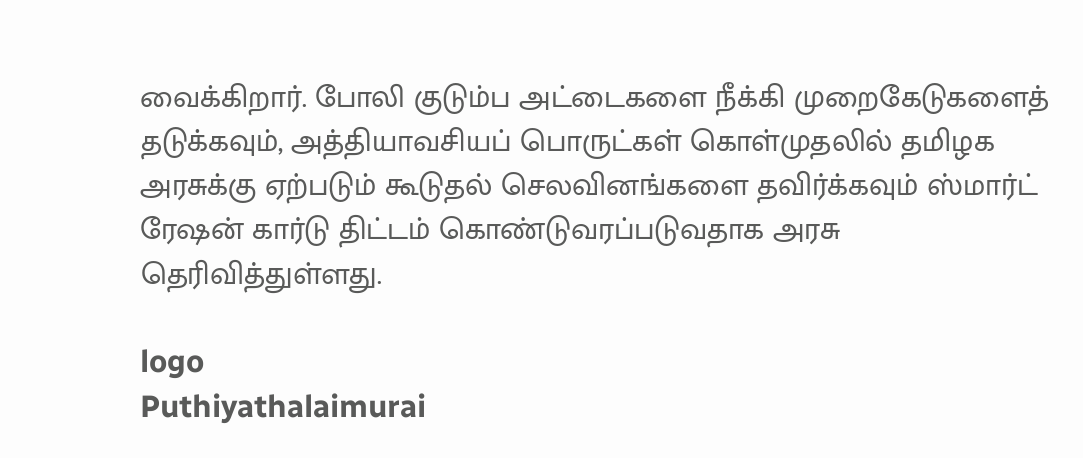வைக்கிறார். போலி குடும்ப அட்டைகளை நீக்கி முறைகேடுகளைத் தடுக்கவும், அத்தியாவசியப் பொருட்கள் கொள்முதலில் தமிழக அரசுக்கு ஏற்படும் கூடுதல் செலவினங்களை தவிர்க்கவும் ஸ்மார்ட் ரேஷன் கார்டு திட்டம் கொண்டுவரப்படுவதாக அரசு தெரிவித்துள்ளது.

logo
Puthiyathalaimurai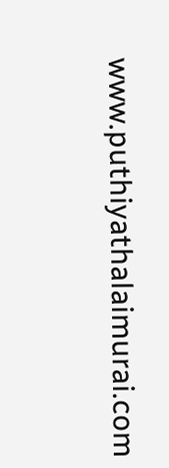www.puthiyathalaimurai.com